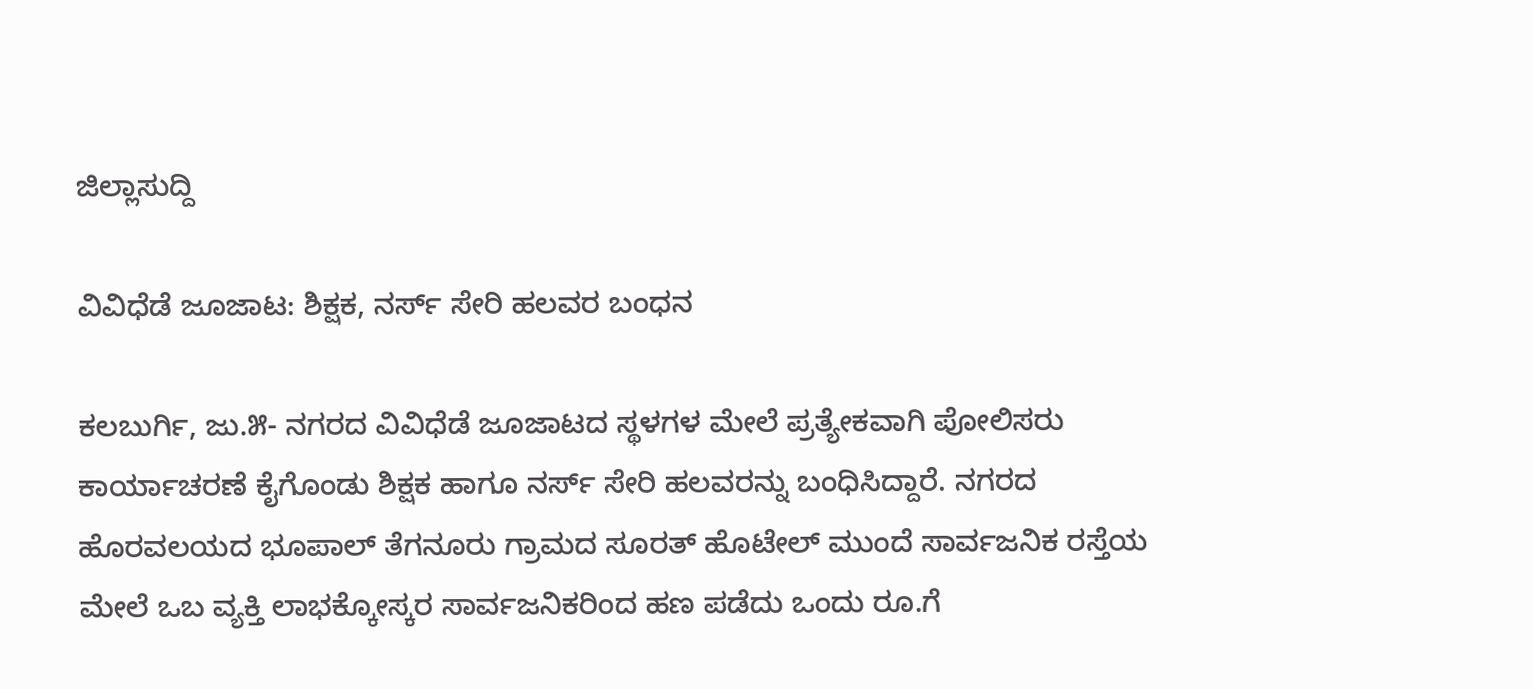ಜಿಲ್ಲಾಸುದ್ದಿ

ವಿವಿಧೆಡೆ ಜೂಜಾಟ: ಶಿಕ್ಷಕ, ನರ್ಸ್ ಸೇರಿ ಹಲವರ ಬಂಧನ

ಕಲಬುರ್ಗಿ, ಜು.೫- ನಗರದ ವಿವಿಧೆಡೆ ಜೂಜಾಟದ ಸ್ಥಳಗಳ ಮೇಲೆ ಪ್ರತ್ಯೇಕವಾಗಿ ಪೋಲಿಸರು ಕಾರ್ಯಾಚರಣೆ ಕೈಗೊಂಡು ಶಿಕ್ಷಕ ಹಾಗೂ ನರ್ಸ್ ಸೇರಿ ಹಲವರನ್ನು ಬಂಧಿಸಿದ್ದಾರೆ. ನಗರದ ಹೊರವಲಯದ ಭೂಪಾಲ್ ತೆಗನೂರು ಗ್ರಾಮದ ಸೂರತ್ ಹೊಟೇಲ್ ಮುಂದೆ ಸಾರ್ವಜನಿಕ ರಸ್ತೆಯ ಮೇಲೆ ಒಬ ವ್ಯಕ್ತಿ ಲಾಭಕ್ಕೋಸ್ಕರ ಸಾರ್ವಜನಿಕರಿಂದ ಹಣ ಪಡೆದು ಒಂದು ರೂ.ಗೆ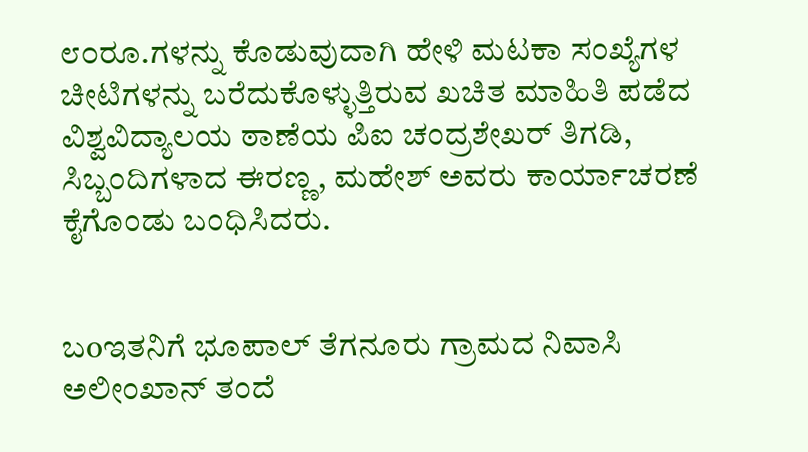೮೦ರೂ.ಗಳನ್ನು ಕೊಡುವುದಾಗಿ ಹೇಳಿ ಮಟಕಾ ಸಂಖ್ಯೆಗಳ ಚೀಟಿಗಳನ್ನು ಬರೆದುಕೊಳ್ಳುತ್ತಿರುವ ಖಚಿತ ಮಾಹಿತಿ ಪಡೆದ ವಿಶ್ವವಿದ್ಯಾಲಯ ಠಾಣೆಯ ಪಿಐ ಚಂದ್ರಶೇಖರ್ ತಿಗಡಿ, ಸಿಬ್ಬಂದಿಗಳಾದ ಈರಣ್ಣ, ಮಹೇಶ್ ಅವರು ಕಾರ್ಯಾಚರಣೆ ಕೈಗೊಂಡು ಬಂಧಿಸಿದರು.


ಬoಇತನಿಗೆ ಭೂಪಾಲ್ ತೆಗನೂರು ಗ್ರಾಮದ ನಿವಾಸಿ ಅಲೀಂಖಾನ್ ತಂದೆ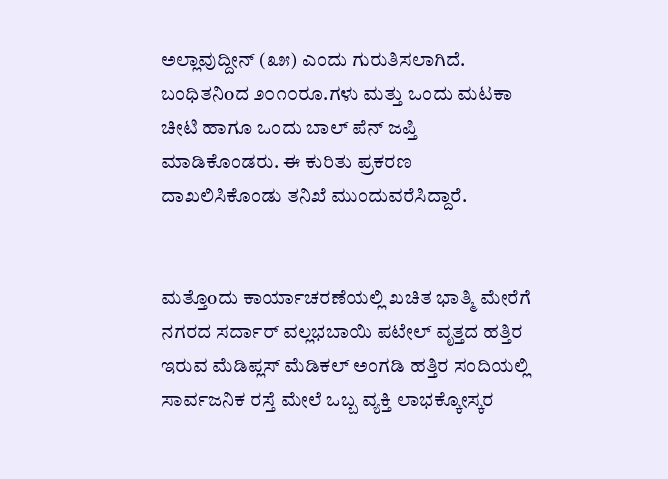ಅಲ್ಲಾವುದ್ದೀನ್ (೩೫) ಎಂದು ಗುರುತಿಸಲಾಗಿದೆ. ಬಂಧಿತನಿoದ ೨೦೧೦ರೂ.ಗಳು ಮತ್ತು ಒಂದು ಮಟಕಾ ಚೀಟಿ ಹಾಗೂ ಒಂದು ಬಾಲ್ ಪೆನ್ ಜಪ್ತಿ ಮಾಡಿಕೊಂಡರು. ಈ ಕುರಿತು ಪ್ರಕರಣ ದಾಖಲಿಸಿಕೊಂಡು ತನಿಖೆ ಮುಂದುವರೆಸಿದ್ದಾರೆ.


ಮತ್ತೊoದು ಕಾರ್ಯಾಚರಣೆಯಲ್ಲಿ ಖಚಿತ ಭಾತ್ಮಿ ಮೇರೆಗೆ ನಗರದ ಸರ್ದಾರ್ ವಲ್ಲಭಬಾಯಿ ಪಟೇಲ್ ವೃತ್ತದ ಹತ್ತಿರ ಇರುವ ಮೆಡಿಪ್ಲಸ್ ಮೆಡಿಕಲ್ ಅಂಗಡಿ ಹತ್ತಿರ ಸಂದಿಯಲ್ಲಿ ಸಾರ್ವಜನಿಕ ರಸ್ತೆ ಮೇಲೆ ಒಬ್ಬ ವ್ಯಕ್ತಿ ಲಾಭಕ್ಕೋಸ್ಕರ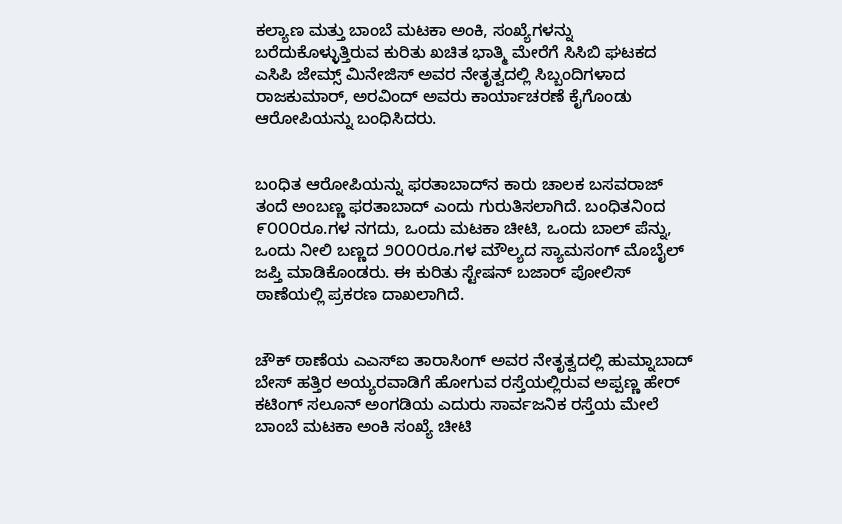ಕಲ್ಯಾಣ ಮತ್ತು ಬಾಂಬೆ ಮಟಕಾ ಅಂಕಿ, ಸಂಖ್ಯೆಗಳನ್ನು ಬರೆದುಕೊಳ್ಳುತ್ತಿರುವ ಕುರಿತು ಖಚಿತ ಭಾತ್ಮಿ ಮೇರೆಗೆ ಸಿಸಿಬಿ ಘಟಕದ ಎಸಿಪಿ ಜೇಮ್ಸ್ ಮಿನೇಜಿಸ್ ಅವರ ನೇತೃತ್ವದಲ್ಲಿ ಸಿಬ್ಬಂದಿಗಳಾದ ರಾಜಕುಮಾರ್, ಅರವಿಂದ್ ಅವರು ಕಾರ್ಯಾಚರಣೆ ಕೈಗೊಂಡು ಆರೋಪಿಯನ್ನು ಬಂಧಿಸಿದರು.


ಬoಧಿತ ಆರೋಪಿಯನ್ನು ಫರತಾಬಾದ್‌ನ ಕಾರು ಚಾಲಕ ಬಸವರಾಜ್ ತಂದೆ ಅಂಬಣ್ಣ ಫರತಾಬಾದ್ ಎಂದು ಗುರುತಿಸಲಾಗಿದೆ. ಬಂಧಿತನಿoದ ೯೦೦೦ರೂ.ಗಳ ನಗದು, ಒಂದು ಮಟಕಾ ಚೀಟಿ, ಒಂದು ಬಾಲ್ ಪೆನ್ನು, ಒಂದು ನೀಲಿ ಬಣ್ಣದ ೨೦೦೦ರೂ.ಗಳ ಮೌಲ್ಯದ ಸ್ಯಾಮಸಂಗ್ ಮೊಬೈಲ್ ಜಪ್ತಿ ಮಾಡಿಕೊಂಡರು. ಈ ಕುರಿತು ಸ್ಟೇಷನ್ ಬಜಾರ್ ಪೋಲಿಸ್ ಠಾಣೆಯಲ್ಲಿ ಪ್ರಕರಣ ದಾಖಲಾಗಿದೆ.


ಚೌಕ್ ಠಾಣೆಯ ಎಎಸ್‌ಐ ತಾರಾಸಿಂಗ್ ಅವರ ನೇತೃತ್ವದಲ್ಲಿ ಹುಮ್ನಾಬಾದ್ ಬೇಸ್ ಹತ್ತಿರ ಅಯ್ಯರವಾಡಿಗೆ ಹೋಗುವ ರಸ್ತೆಯಲ್ಲಿರುವ ಅಪ್ಪಣ್ಣ ಹೇರ್ ಕಟಿಂಗ್ ಸಲೂನ್ ಅಂಗಡಿಯ ಎದುರು ಸಾರ್ವಜನಿಕ ರಸ್ತೆಯ ಮೇಲೆ ಬಾಂಬೆ ಮಟಕಾ ಅಂಕಿ ಸಂಖ್ಯೆ ಚೀಟಿ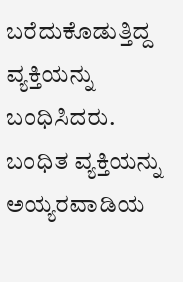ಬರೆದುಕೊಡುತ್ತಿದ್ದ ವ್ಯಕ್ತಿಯನ್ನು ಬಂಧಿಸಿದರು. ಬಂಧಿತ ವ್ಯಕ್ತಿಯನ್ನು ಅಯ್ಯರವಾಡಿಯ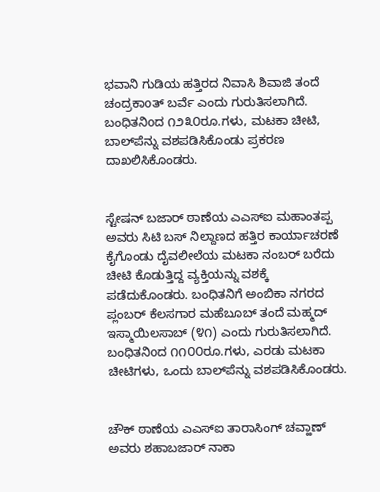ಭವಾನಿ ಗುಡಿಯ ಹತ್ತಿರದ ನಿವಾಸಿ ಶಿವಾಜಿ ತಂದೆ ಚಂದ್ರಕಾoತ್ ಬರ್ವೆ ಎಂದು ಗುರುತಿಸಲಾಗಿದೆ. ಬಂಧಿತನಿoದ ೧೨೩೦ರೂ.ಗಳು, ಮಟಕಾ ಚೀಟಿ, ಬಾಲ್‌ಪೆನ್ನು ವಶಪಡಿಸಿಕೊಂಡು ಪ್ರಕರಣ ದಾಖಲಿಸಿಕೊಂಡರು.


ಸ್ಟೇಷನ್ ಬಜಾರ್ ಠಾಣೆಯ ಎಎಸ್‌ಐ ಮಹಾಂತಪ್ಪ ಅವರು ಸಿಟಿ ಬಸ್ ನಿಲ್ದಾಣದ ಹತ್ತಿರ ಕಾರ್ಯಾಚರಣೆ ಕೈಗೊಂಡು ದೈವಲೀಲೆಯ ಮಟಕಾ ನಂಬರ್ ಬರೆದು ಚೀಟಿ ಕೊಡುತ್ತಿದ್ದ ವ್ಯಕ್ತಿಯನ್ನು ವಶಕ್ಕೆ ಪಡೆದುಕೊಂಡರು. ಬಂಧಿತನಿಗೆ ಅಂಬಿಕಾ ನಗರದ ಪ್ಲಂಬರ್ ಕೆಲಸಗಾರ ಮಹೆಬೂಬ್ ತಂದೆ ಮಹ್ಮದ್ ಇಸ್ಮಾಯಿಲಸಾಬ್ (೪೧) ಎಂದು ಗುರುತಿಸಲಾಗಿದೆ. ಬಂಧಿತನಿoದ ೧೧೦೦ರೂ.ಗಳು, ಎರಡು ಮಟಕಾ ಚೀಟಿಗಳು, ಒಂದು ಬಾಲ್‌ಪೆನ್ನು ವಶಪಡಿಸಿಕೊಂಡರು.


ಚೌಕ್ ಠಾಣೆಯ ಎಎಸ್‌ಐ ತಾರಾಸಿಂಗ್ ಚವ್ಹಾಣ್ ಅವರು ಶಹಾಬಜಾರ್ ನಾಕಾ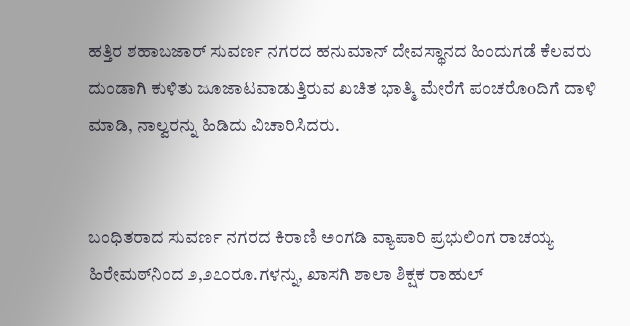ಹತ್ತಿರ ಶಹಾಬಜಾರ್ ಸುವರ್ಣ ನಗರದ ಹನುಮಾನ್ ದೇವಸ್ಥಾನದ ಹಿಂದುಗಡೆ ಕೆಲವರು ದುಂಡಾಗಿ ಕುಳಿತು ಜೂಜಾಟವಾಡುತ್ತಿರುವ ಖಚಿತ ಭಾತ್ಮಿ ಮೇರೆಗೆ ಪಂಚರೊoದಿಗೆ ದಾಳಿ ಮಾಡಿ, ನಾಲ್ವರನ್ನು ಹಿಡಿದು ವಿಚಾರಿಸಿದರು.


ಬಂಧಿತರಾದ ಸುವರ್ಣ ನಗರದ ಕಿರಾಣಿ ಅಂಗಡಿ ವ್ಯಾಪಾರಿ ಪ್ರಭುಲಿಂಗ ರಾಚಯ್ಯ ಹಿರೇಮಠ್‌ನಿಂದ ೨,೨೭೦ರೂ.ಗಳನ್ನು, ಖಾಸಗಿ ಶಾಲಾ ಶಿಕ್ಷಕ ರಾಹುಲ್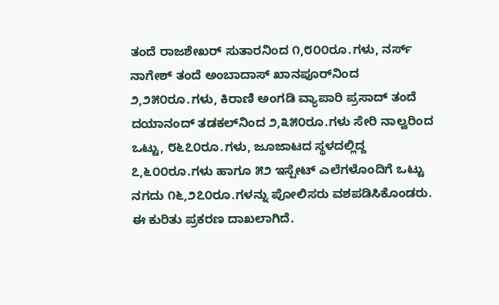ತಂದೆ ರಾಜಶೇಖರ್ ಸುತಾರನಿಂದ ೧,೮೦೦ರೂ.ಗಳು, ನರ್ಸ್ ನಾಗೇಶ್ ತಂದೆ ಅಂಬಾದಾಸ್ ಖಾನಪೂರ್‌ನಿಂದ ೨,೨೫೦ರೂ.ಗಳು, ಕಿರಾಣಿ ಅಂಗಡಿ ವ್ಯಾಪಾರಿ ಪ್ರಸಾದ್ ತಂದೆ ದಯಾನಂದ್ ತಡಕಲ್‌ನಿಂದ ೨,೩೫೦ರೂ.ಗಳು ಸೇರಿ ನಾಲ್ವರಿಂದ ಒಟ್ಟು, ೮೬೭೦ರೂ.ಗಳು, ಜೂಜಾಟದ ಸ್ಥಳದಲ್ಲಿದ್ದ ೭,೬೦೦ರೂ.ಗಳು ಹಾಗೂ ೫೨ ಇಸ್ಪೇಟ್ ಎಲೆಗಳೊಂದಿಗೆ ಒಟ್ಟು ನಗದು ೧೬,೨೭೦ರೂ.ಗಳನ್ನು ಪೋಲಿಸರು ವಶಪಡಿಸಿಕೊಂಡರು. ಈ ಕುರಿತು ಪ್ರಕರಣ ದಾಖಲಾಗಿದೆ.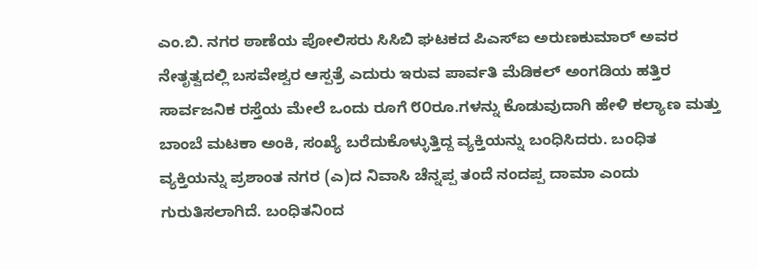ಎಂ.ಬಿ. ನಗರ ಠಾಣೆಯ ಪೋಲಿಸರು ಸಿಸಿಬಿ ಘಟಕದ ಪಿಎಸ್‌ಐ ಅರುಣಕುಮಾರ್ ಅವರ ನೇತೃತ್ವದಲ್ಲಿ ಬಸವೇಶ್ವರ ಆಸ್ಪತ್ರೆ ಎದುರು ಇರುವ ಪಾರ್ವತಿ ಮೆಡಿಕಲ್ ಅಂಗಡಿಯ ಹತ್ತಿರ ಸಾರ್ವಜನಿಕ ರಸ್ತೆಯ ಮೇಲೆ ಒಂದು ರೂಗೆ ೮೦ರೂ.ಗಳನ್ನು ಕೊಡುವುದಾಗಿ ಹೇಳಿ ಕಲ್ಯಾಣ ಮತ್ತು ಬಾಂಬೆ ಮಟಕಾ ಅಂಕಿ, ಸಂಖ್ಯೆ ಬರೆದುಕೊಳ್ಳುತ್ತಿದ್ದ ವ್ಯಕ್ತಿಯನ್ನು ಬಂಧಿಸಿದರು. ಬಂಧಿತ ವ್ಯಕ್ತಿಯನ್ನು ಪ್ರಶಾಂತ ನಗರ (ಎ)ದ ನಿವಾಸಿ ಚೆನ್ನಪ್ಪ ತಂದೆ ನಂದಪ್ಪ ದಾಮಾ ಎಂದು ಗುರುತಿಸಲಾಗಿದೆ. ಬಂಧಿತನಿoದ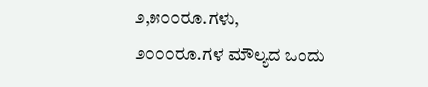೨,೫೦೦ರೂ.ಗಳು, ೨೦೦೦ರೂ.ಗಳ ಮೌಲ್ಯದ ಒಂದು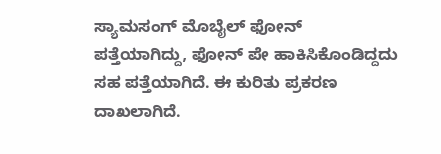ಸ್ಯಾಮಸಂಗ್ ಮೊಬೈಲ್ ಫೋನ್ ಪತ್ತೆಯಾಗಿದ್ದು, ಫೋನ್ ಪೇ ಹಾಕಿಸಿಕೊಂಡಿದ್ದದು ಸಹ ಪತ್ತೆಯಾಗಿದೆ. ಈ ಕುರಿತು ಪ್ರಕರಣ ದಾಖಲಾಗಿದೆ.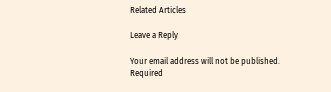Related Articles

Leave a Reply

Your email address will not be published. Required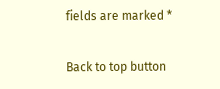fields are marked *

Back to top button